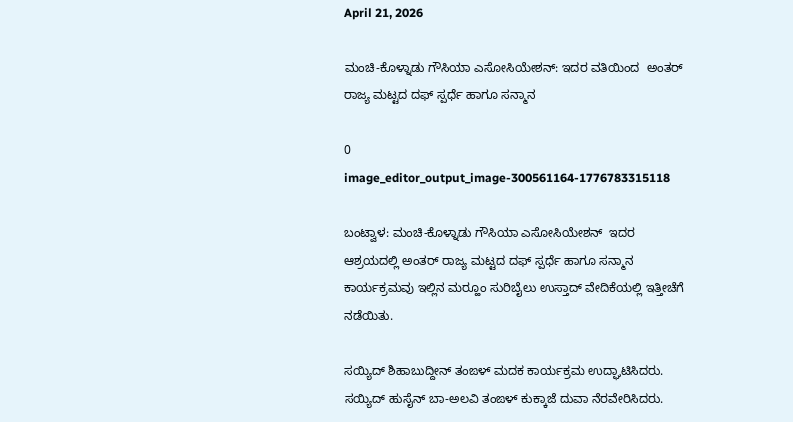April 21, 2026

ಮಂಚಿ-ಕೊಳ್ನಾಡು ಗೌಸಿಯಾ ಎಸೋಸಿಯೇಶನ್: ಇದರ ವತಿಯಿಂದ  ಅಂತರ್ ರಾಜ್ಯ ಮಟ್ಟದ ದಫ್ ಸ್ಪರ್ಧೆ ಹಾಗೂ ಸನ್ಮಾನ

0
image_editor_output_image-300561164-1776783315118

ಬಂಟ್ವಾಳ: ಮಂಚಿ-ಕೊಳ್ನಾಡು ಗೌಸಿಯಾ ಎಸೋಸಿಯೇಶನ್  ಇದರ ಆಶ್ರಯದಲ್ಲಿ ಅಂತರ್ ರಾಜ್ಯ ಮಟ್ಟದ ದಫ್ ಸ್ಪರ್ಧೆ ಹಾಗೂ ಸನ್ಮಾನ ಕಾರ್ಯಕ್ರಮವು ಇಲ್ಲಿನ ಮರ್‍ಹೂಂ ಸುರಿಬೈಲು ಉಸ್ತಾದ್ ವೇದಿಕೆಯಲ್ಲಿ ಇತ್ತೀಚೆಗೆ ನಡೆಯಿತು.

ಸಯ್ಯಿದ್ ಶಿಹಾಬುದ್ದೀನ್ ತಂಙಳ್ ಮದಕ ಕಾರ್ಯಕ್ರಮ ಉದ್ಘಾಟಿಸಿದರು. ಸಯ್ಯಿದ್ ಹುಸೈನ್ ಬಾ-ಅಲವಿ ತಂಙಳ್ ಕುಕ್ಕಾಜೆ ದುವಾ ನೆರವೇರಿಸಿದರು.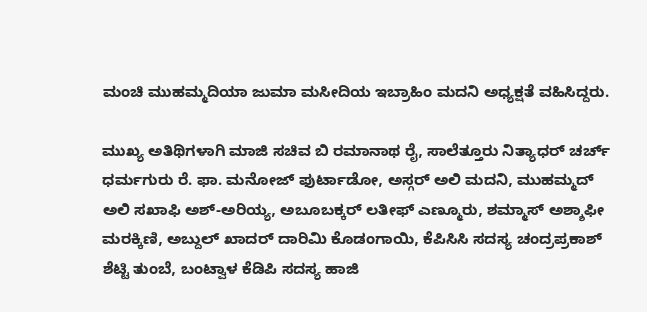ಮಂಚಿ ಮುಹಮ್ಮದಿಯಾ ಜುಮಾ ಮಸೀದಿಯ ಇಬ್ರಾಹಿಂ ಮದನಿ ಅಧ್ಯಕ್ಷತೆ ವಹಿಸಿದ್ದರು.

ಮುಖ್ಯ ಅತಿಥಿಗಳಾಗಿ ಮಾಜಿ ಸಚಿವ ಬಿ ರಮಾನಾಥ ರೈ, ಸಾಲೆತ್ತೂರು ನಿತ್ಯಾಧರ್ ಚರ್ಚ್ ಧರ್ಮಗುರು ರೆ. ಫಾ. ಮನೋಜ್ ಫುರ್ಟಾಡೋ, ಅಸ್ಗರ್ ಅಲಿ ಮದನಿ, ಮುಹಮ್ಮದ್ ಅಲಿ ಸಖಾಫಿ ಅಶ್-ಅರಿಯ್ಯ, ಅಬೂಬಕ್ಕರ್ ಲತೀಫ್ ಎಣ್ಮೂರು, ಶಮ್ಮಾಸ್ ಅಶ್ಶಾಫೀ ಮರಕ್ಕಿಣಿ, ಅಬ್ದುಲ್ ಖಾದರ್ ದಾರಿಮಿ ಕೊಡಂಗಾಯಿ, ಕೆಪಿಸಿಸಿ ಸದಸ್ಯ ಚಂದ್ರಪ್ರಕಾಶ್ ಶೆಟ್ಟಿ ತುಂಬೆ, ಬಂಟ್ವಾಳ ಕೆಡಿಪಿ ಸದಸ್ಯ ಹಾಜಿ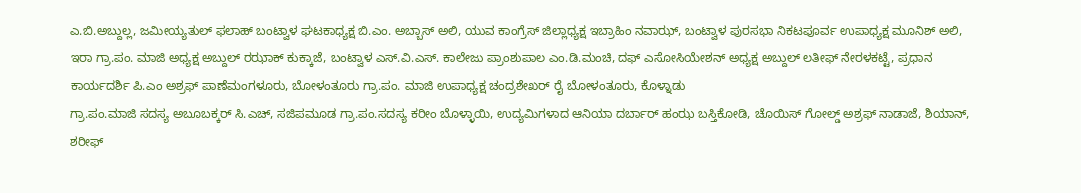ಎ.ಬಿ.ಅಬ್ದುಲ್ಲ, ಜಮೀಯ್ಯತುಲ್ ಫಲಾಹ್ ಬಂಟ್ವಾಳ ಘಟಕಾಧ್ಯಕ್ಷ ಬಿ.ಎಂ. ಅಬ್ಬಾಸ್ ಅಲಿ, ಯುವ ಕಾಂಗ್ರೆಸ್ ಜಿಲ್ಲಾಧ್ಯಕ್ಷ ಇಬ್ರಾಹಿಂ ನವಾಝ್, ಬಂಟ್ವಾಳ ಪುರಸಭಾ ನಿಕಟಪೂರ್ವ ಉಪಾಧ್ಯಕ್ಷ ಮೂನಿಶ್ ಅಲಿ, ಇರಾ ಗ್ರಾ.ಪಂ. ಮಾಜಿ ಅಧ್ಯಕ್ಷ ಅಬ್ದುಲ್ ರಝಾಕ್ ಕುಕ್ಕಾಜೆ, ಬಂಟ್ವಾಳ ಎಸ್.ವಿ.ಎಸ್. ಕಾಲೇಜು ಪ್ರಾಂಶುಪಾಲ ಎಂ.ಡಿ.ಮಂಚಿ, ದಫ್ ಎಸೋಸಿಯೇಶನ್ ಅಧ್ಯಕ್ಷ ಅಬ್ದುಲ್ ಲತೀಫ್ ನೇರಳಕಟ್ಟೆ, ಪ್ರಧಾನ ಕಾರ್ಯದರ್ಶಿ ಪಿ.ಎಂ ಅಶ್ರಫ್ ಪಾಣೆಮಂಗಳೂರು, ಬೋಳಂತೂರು ಗ್ರಾ.ಪಂ. ಮಾಜಿ ಉಪಾಧ್ಯಕ್ಷ ಚಂದ್ರಶೇಖರ್ ರೈ ಬೋಳಂತೂರು, ಕೊಳ್ನಾಡು
ಗ್ರಾ.ಪಂ.ಮಾಜಿ ಸದಸ್ಯ ಅಬೂಬಕ್ಕರ್ ಸಿ.ಎಚ್, ಸಜಿಪಮೂಡ ಗ್ರಾ.ಪಂ.ಸದಸ್ಯ ಕರೀಂ ಬೊಳ್ಳಾಯಿ, ಉದ್ಯಮಿಗಳಾದ ಆನಿಯಾ ದರ್ಬಾರ್ ಹಂಝ ಬಸ್ತಿಕೋಡಿ, ಚೊಯಿಸ್ ಗೋಲ್ಡ್ ಅಶ್ರಫ್ ನಾಡಾಜೆ, ಶಿಯಾನ್, ಶರೀಫ್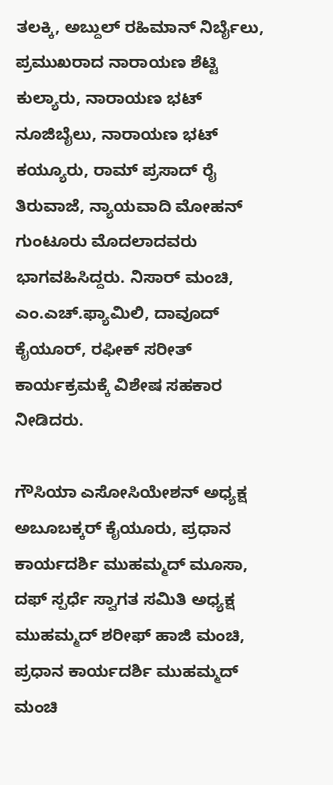ತಲಕ್ಕಿ, ಅಬ್ದುಲ್ ರಹಿಮಾನ್ ನಿರ್ಬೈಲು, ಪ್ರಮುಖರಾದ ನಾರಾಯಣ ಶೆಟ್ಟಿ ಕುಲ್ಯಾರು, ನಾರಾಯಣ ಭಟ್ ನೂಜಿಬೈಲು, ನಾರಾಯಣ ಭಟ್ ಕಯ್ಯೂರು, ರಾಮ್ ಪ್ರಸಾದ್ ರೈ ತಿರುವಾಜೆ, ನ್ಯಾಯವಾದಿ ಮೋಹನ್ ಗುಂಟೂರು ಮೊದಲಾದವರು ಭಾಗವಹಿಸಿದ್ದರು. ನಿಸಾರ್ ಮಂಚಿ, ಎಂ.ಎಚ್.ಫ್ಯಾಮಿಲಿ, ದಾವೂದ್ ಕೈಯೂರ್, ರಫೀಕ್ ಸರೀತ್ ಕಾರ್ಯಕ್ರಮಕ್ಕೆ ವಿಶೇಷ ಸಹಕಾರ ನೀಡಿದರು.

ಗೌಸಿಯಾ ಎಸೋಸಿಯೇಶನ್ ಅಧ್ಯಕ್ಷ ಅಬೂಬಕ್ಕರ್ ಕೈಯೂರು, ಪ್ರಧಾನ ಕಾರ್ಯದರ್ಶಿ ಮುಹಮ್ಮದ್ ಮೂಸಾ, ದಫ್ ಸ್ಪರ್ಧೆ ಸ್ವಾಗತ ಸಮಿತಿ ಅಧ್ಯಕ್ಷ ಮುಹಮ್ಮದ್ ಶರೀಫ್ ಹಾಜಿ ಮಂಚಿ, ಪ್ರಧಾನ ಕಾರ್ಯದರ್ಶಿ ಮುಹಮ್ಮದ್ ಮಂಚಿ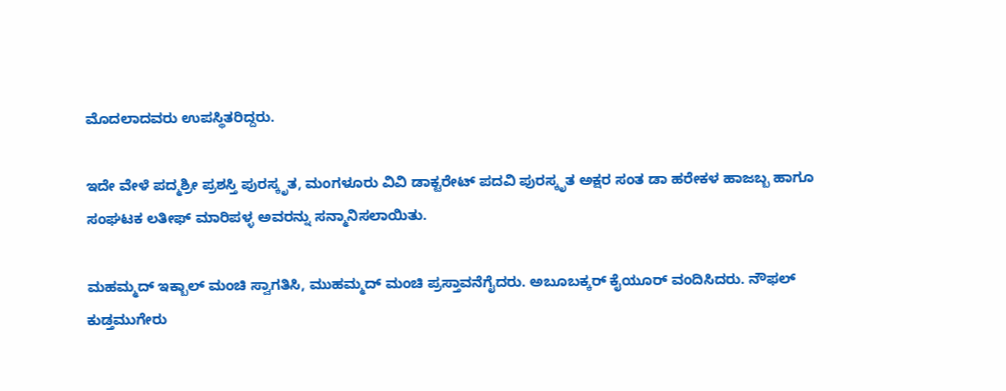ಮೊದಲಾದವರು ಉಪಸ್ಥಿತರಿದ್ದರು.

ಇದೇ ವೇಳೆ ಪದ್ಮಶ್ರೀ ಪ್ರಶಸ್ತಿ ಪುರಸ್ಕೃತ, ಮಂಗಳೂರು ವಿವಿ ಡಾಕ್ಟರೇಟ್ ಪದವಿ ಪುರಸ್ಕೃತ ಅಕ್ಷರ ಸಂತ ಡಾ ಹರೇಕಳ ಹಾಜಬ್ಬ ಹಾಗೂ ಸಂಘಟಕ ಲತೀಫ್ ಮಾರಿಪಳ್ಳ ಅವರನ್ನು ಸನ್ಮಾನಿಸಲಾಯಿತು.

ಮಹಮ್ಮದ್ ಇಕ್ಬಾಲ್ ಮಂಚಿ ಸ್ವಾಗತಿಸಿ, ಮುಹಮ್ಮದ್ ಮಂಚಿ ಪ್ರಸ್ತಾವನೆಗೈದರು. ಅಬೂಬಕ್ಕರ್ ಕೈಯೂರ್ ವಂದಿಸಿದರು. ನೌಫಲ್ ಕುಡ್ತಮುಗೇರು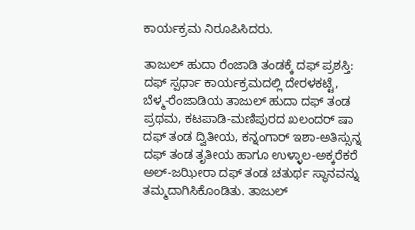ಕಾರ್ಯಕ್ರಮ ನಿರೂಪಿಸಿದರು.

ತಾಜುಲ್ ಹುದಾ ರೆಂಜಾಡಿ ತಂಡಕ್ಕೆ ದಫ್ ಪ್ರಶಸ್ತಿ:
ದಫ್ ಸ್ಪರ್ಧಾ ಕಾರ್ಯಕ್ರಮದಲ್ಲಿ ದೇರಳಕಟ್ಟೆ, ಬೆಳ್ಮ-ರೆಂಜಾಡಿಯ ತಾಜುಲ್ ಹುದಾ ದಫ್ ತಂಡ ಪ್ರಥಮ, ಕಟಪಾಡಿ-ಮಣಿಪುರದ ಖಲಂದರ್ ಷಾ ದಫ್ ತಂಡ ದ್ವಿತೀಯ, ಕನ್ನಂಗಾರ್ ಇಶಾ-ಅತಿಸ್ಸುನ್ನ ದಫ್ ತಂಡ ತೃತೀಯ ಹಾಗೂ ಉಳ್ಳಾಲ-ಅಕ್ಕರೆಕರೆ ಅಲ್-ಜಝೀರಾ ದಫ್ ತಂಡ ಚತುರ್ಥ ಸ್ಥಾನವನ್ನು ತಮ್ಮದಾಗಿಸಿಕೊಂಡಿತು. ತಾಜುಲ್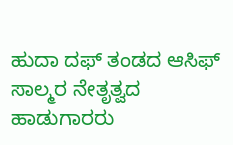ಹುದಾ ದಫ್ ತಂಡದ ಆಸಿಫ್ ಸಾಲ್ಮರ ನೇತೃತ್ವದ ಹಾಡುಗಾರರು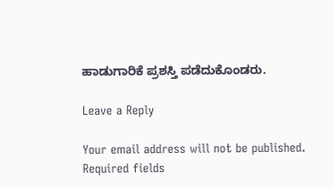ಹಾಡುಗಾರಿಕೆ ಪ್ರಶಸ್ತಿ ಪಡೆದುಕೊಂಡರು.

Leave a Reply

Your email address will not be published. Required fields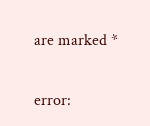are marked *

error: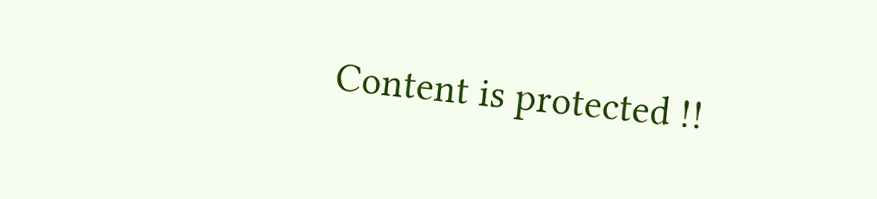Content is protected !!